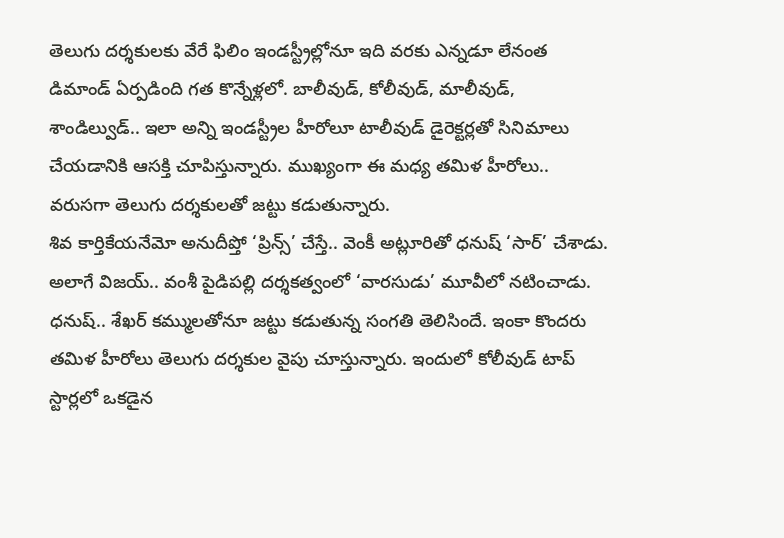తెలుగు దర్శకులకు వేరే ఫిలిం ఇండస్ట్రీల్లోనూ ఇది వరకు ఎన్నడూ లేనంత డిమాండ్ ఏర్పడింది గత కొన్నేళ్లలో. బాలీవుడ్, కోలీవుడ్, మాలీవుడ్, శాండిల్వుడ్.. ఇలా అన్ని ఇండస్ట్రీల హీరోలూ టాలీవుడ్ డైరెక్టర్లతో సినిమాలు చేయడానికి ఆసక్తి చూపిస్తున్నారు. ముఖ్యంగా ఈ మధ్య తమిళ హీరోలు.. వరుసగా తెలుగు దర్శకులతో జట్టు కడుతున్నారు.
శివ కార్తికేయనేమో అనుదీప్తో ‘ప్రిన్స్’ చేస్తే.. వెంకీ అట్లూరితో ధనుష్ ‘సార్’ చేశాడు. అలాగే విజయ్.. వంశీ పైడిపల్లి దర్శకత్వంలో ‘వారసుడు’ మూవీలో నటించాడు. ధనుష్.. శేఖర్ కమ్ములతోనూ జట్టు కడుతున్న సంగతి తెలిసిందే. ఇంకా కొందరు తమిళ హీరోలు తెలుగు దర్శకుల వైపు చూస్తున్నారు. ఇందులో కోలీవుడ్ టాప్ స్టార్లలో ఒకడైన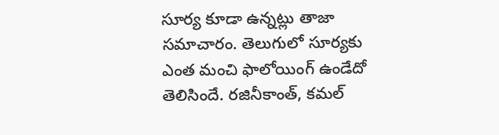సూర్య కూడా ఉన్నట్లు తాజా సమాచారం. తెలుగులో సూర్యకు ఎంత మంచి ఫాలోయింగ్ ఉండేదో తెలిసిందే. రజినీకాంత్, కమల్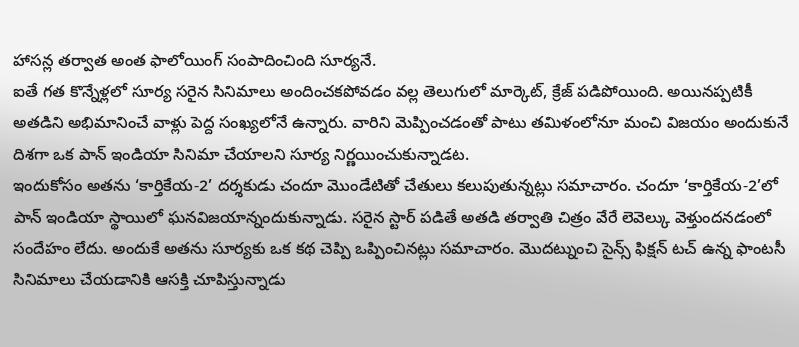హాసన్ల తర్వాత అంత ఫాలోయింగ్ సంపాదించింది సూర్యనే.
ఐతే గత కొన్నేళ్లలో సూర్య సరైన సినిమాలు అందించకపోవడం వల్ల తెలుగులో మార్కెట్, క్రేజ్ పడిపోయింది. అయినప్పటికీ అతడిని అభిమానించే వాళ్లు పెద్ద సంఖ్యలోనే ఉన్నారు. వారిని మెప్పించడంతో పాటు తమిళంలోనూ మంచి విజయం అందుకునే దిశగా ఒక పాన్ ఇండియా సినిమా చేయాలని సూర్య నిర్ణయించుకున్నాడట.
ఇందుకోసం అతను ‘కార్తికేయ-2’ దర్శకుడు చందూ మొండేటితో చేతులు కలుపుతున్నట్లు సమాచారం. చందూ ‘కార్తికేయ-2’లో పాన్ ఇండియా స్థాయిలో ఘనవిజయాన్నందుకున్నాడు. సరైన స్టార్ పడితే అతడి తర్వాతి చిత్రం వేరే లెవెల్కు వెళ్తుందనడంలో సందేహం లేదు. అందుకే అతను సూర్యకు ఒక కథ చెప్పి ఒప్పించినట్లు సమాచారం. మొదట్నుంచి సైన్స్ ఫిక్షన్ టచ్ ఉన్న ఫాంటసీ సినిమాలు చేయడానికి ఆసక్తి చూపిస్తున్నాడు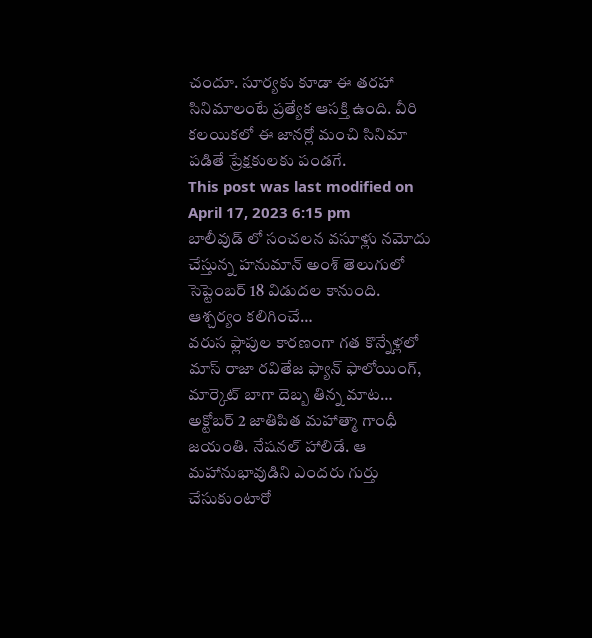చందూ. సూర్యకు కూడా ఈ తరహా సినిమాలంటే ప్రత్యేక ఆసక్తి ఉంది. వీరి కలయికలో ఈ జానర్లో మంచి సినిమా పడితే ప్రేక్షకులకు పండగే.
This post was last modified on April 17, 2023 6:15 pm
బాలీవుడ్ లో సంచలన వసూళ్లు నమోదు చేస్తున్న హనుమాన్ అంశ్ తెలుగులో సెప్టెంబర్ 18 విడుదల కానుంది. ఆశ్చర్యం కలిగించే…
వరుస ఫ్లాపుల కారణంగా గత కొన్నేళ్లలో మాస్ రాజా రవితేజ ఫ్యాన్ ఫాలోయింగ్, మార్కెట్ బాగా దెబ్బ తిన్న మాట…
అక్టోబర్ 2 జాతిపిత మహాత్మా గాంధీ జయంతి. నేషనల్ హాలిడే. ఆ మహానుభావుడిని ఎందరు గుర్తు చేసుకుంటారో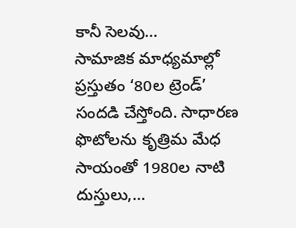కానీ సెలవు…
సామాజిక మాధ్యమాల్లో ప్రస్తుతం ‘80ల ట్రెండ్’ సందడి చేస్తోంది. సాధారణ ఫొటోలను కృత్రిమ మేధ సాయంతో 1980ల నాటి దుస్తులు,…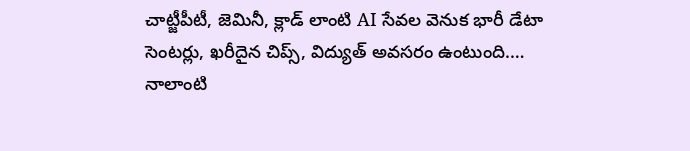చాట్జీపీటీ, జెమినీ, క్లాడ్ లాంటి AI సేవల వెనుక భారీ డేటా సెంటర్లు, ఖరీదైన చిప్స్, విద్యుత్ అవసరం ఉంటుంది.…
నాలాంటి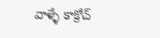వాళ్ళే కాక్రోచ్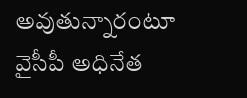అవుతున్నారంటూ వైసీపీ అధినేత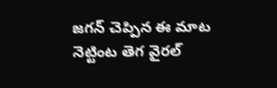జగన్ చెప్పిన ఈ మాట నెట్టింట తెగ వైరల్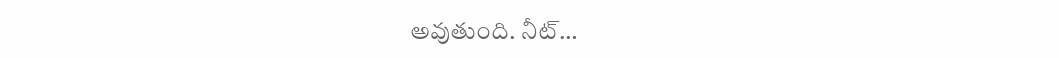అవుతుంది. నీట్…